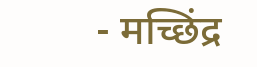- मच्छिंद्र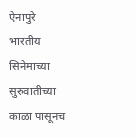ऐनापुरे भारतीय सिनेमाच्या सुरुवातीच्या काळा पासूनच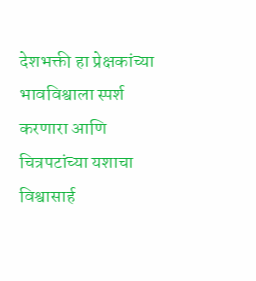देशभक्ती हा प्रेक्षकांच्या भावविश्वाला स्पर्श करणारा आणि चित्रपटांच्या यशाचा विश्वासार्ह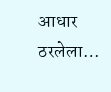आधार ठरलेला…